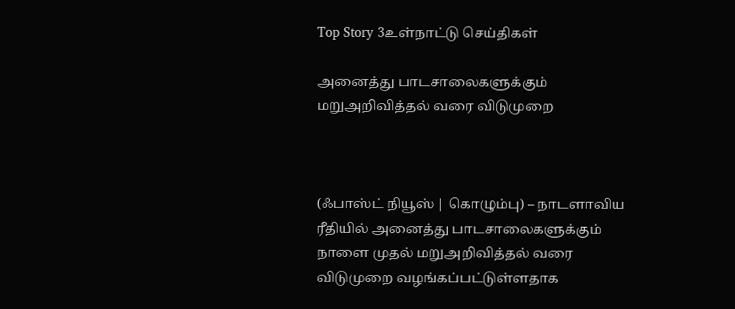Top Story 3உள்நாட்டு செய்திகள்

அனைத்து பாடசாலைகளுக்கும் மறுஅறிவித்தல் வரை விடுமுறை



(ஃபாஸ்ட் நியூஸ் | கொழும்பு) – நாடளாவிய ரீதியில் அனைத்து பாடசாலைகளுக்கும் நாளை முதல் மறுஅறிவித்தல் வரை விடுமுறை வழங்கப்பட்டுள்ளதாக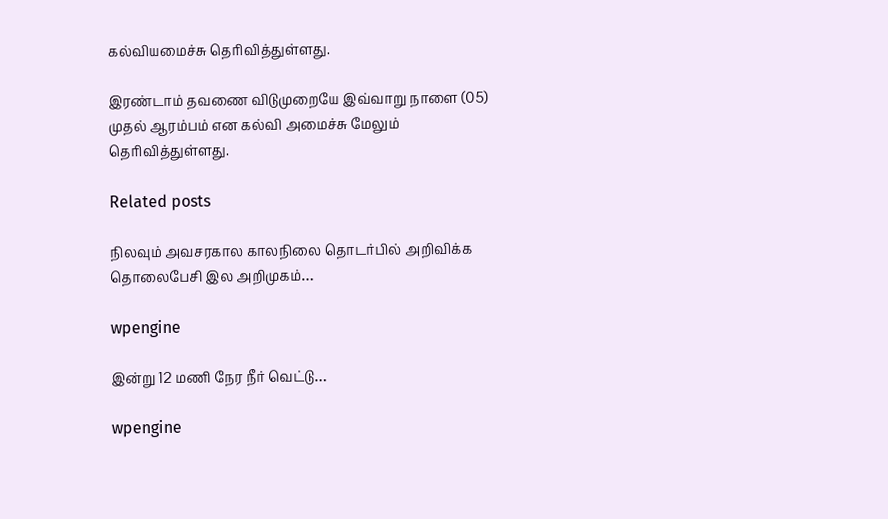கல்வியமைச்சு தெரிவித்துள்ளது.

இரண்டாம் தவணை விடுமுறையே இவ்வாறு நாளை (05) முதல் ஆரம்பம் என கல்வி அமைச்சு மேலும் தெரிவித்துள்ளது.

Related posts

நிலவும் அவசரகால காலநிலை தொடர்பில் அறிவிக்க தொலைபேசி இல அறிமுகம்…

wpengine

இன்று 12 மணி நேர நீர் வெட்டு…

wpengine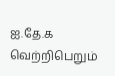ஐ.தே.க வெற்றிபெறும்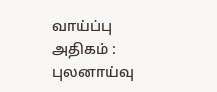வாய்ப்பு அதிகம் : புலனாய்வு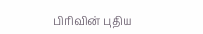பிரிவின் புதிய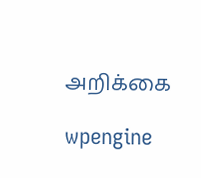அறிக்கை

wpengine